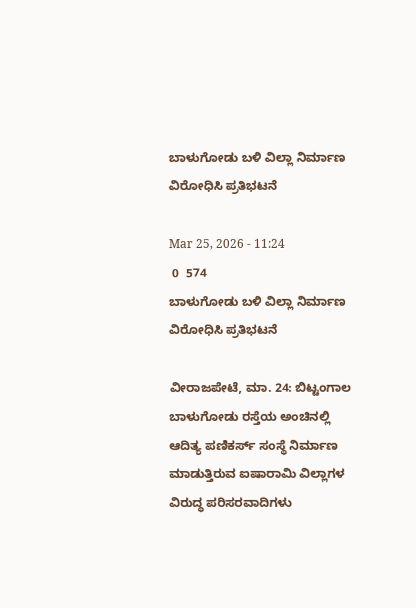ಬಾಳುಗೋಡು ಬಳಿ ವಿಲ್ಲಾ ನಿರ್ಮಾಣ ವಿರೋಧಿಸಿ ಪ್ರತಿಭಟನೆ

Mar 25, 2026 - 11:24
 0  574
ಬಾಳುಗೋಡು ಬಳಿ ವಿಲ್ಲಾ ನಿರ್ಮಾಣ ವಿರೋಧಿಸಿ ಪ್ರತಿಭಟನೆ

ವೀರಾಜಪೇಟೆ, ಮಾ. 24: ಬಿಟ್ಟಂಗಾಲ ಬಾಳುಗೋಡು ರಸ್ತೆಯ ಅಂಚಿನಲ್ಲಿ ಆದಿತ್ಯ ಪಣಿಕರ್ಸ್ ಸಂಸ್ಥೆ ನಿರ್ಮಾಣ ಮಾಡುತ್ತಿರುವ ಐಷಾರಾಮಿ ವಿಲ್ಲಾಗಳ ವಿರುದ್ಧ ಪರಿಸರವಾದಿಗಳು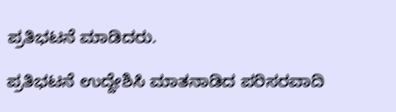ಪ್ರತಿಭಟನೆ ಮಾಡಿದರು.

ಪ್ರತಿಭಟನೆ ಉದ್ದೇಶಿಸಿ ಮಾತನಾಡಿದ ಪರಿಸರವಾದಿ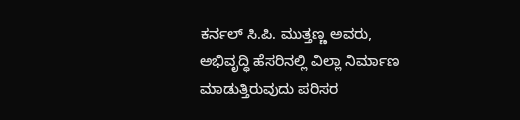ಕರ್ನಲ್ ಸಿ.ಪಿ. ಮುತ್ತಣ್ಣ ಅವರು, ಅಭಿವೃದ್ಧಿ ಹೆಸರಿನಲ್ಲಿ ವಿಲ್ಲಾ ನಿರ್ಮಾಣ ಮಾಡುತ್ತಿರುವುದು ಪರಿಸರ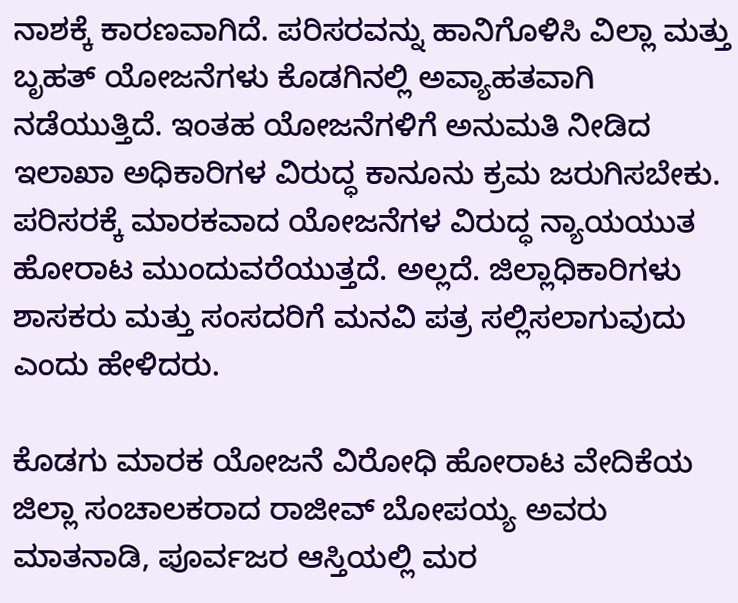ನಾಶಕ್ಕೆ ಕಾರಣವಾಗಿದೆ. ಪರಿಸರವನ್ನು ಹಾನಿಗೊಳಿಸಿ ವಿಲ್ಲಾ ಮತ್ತು ಬೃಹತ್ ಯೋಜನೆಗಳು ಕೊಡಗಿನಲ್ಲಿ ಅವ್ಯಾಹತವಾಗಿ ನಡೆಯುತ್ತಿದೆ. ಇಂತಹ ಯೋಜನೆಗಳಿಗೆ ಅನುಮತಿ ನೀಡಿದ ಇಲಾಖಾ ಅಧಿಕಾರಿಗಳ ವಿರುದ್ಧ ಕಾನೂನು ಕ್ರಮ ಜರುಗಿಸಬೇಕು. ಪರಿಸರಕ್ಕೆ ಮಾರಕವಾದ ಯೋಜನೆಗಳ ವಿರುದ್ಧ ನ್ಯಾಯಯುತ ಹೋರಾಟ ಮುಂದುವರೆಯುತ್ತದೆ. ಅಲ್ಲದೆ. ಜಿಲ್ಲಾಧಿಕಾರಿಗಳು ಶಾಸಕರು ಮತ್ತು ಸಂಸದರಿಗೆ ಮನವಿ ಪತ್ರ ಸಲ್ಲಿಸಲಾಗುವುದು ಎಂದು ಹೇಳಿದರು.

ಕೊಡಗು ಮಾರಕ ಯೋಜನೆ ವಿರೋಧಿ ಹೋರಾಟ ವೇದಿಕೆಯ ಜಿಲ್ಲಾ ಸಂಚಾಲಕರಾದ ರಾಜೀವ್ ಬೋಪಯ್ಯ ಅವರು ಮಾತನಾಡಿ, ಪೂರ್ವಜರ ಆಸ್ತಿಯಲ್ಲಿ ಮರ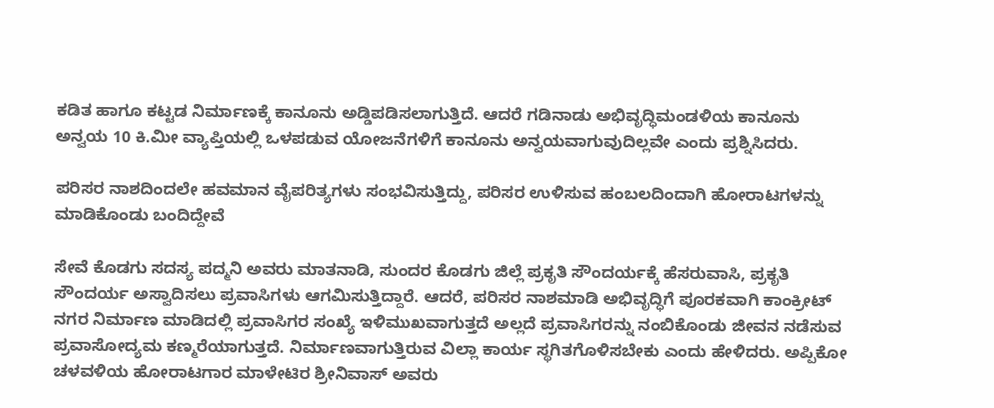ಕಡಿತ ಹಾಗೂ ಕಟ್ಟಡ ನಿರ್ಮಾಣಕ್ಕೆ ಕಾನೂನು ಅಡ್ಡಿಪಡಿಸಲಾಗುತ್ತಿದೆ. ಆದರೆ ಗಡಿನಾಡು ಅಭಿವೃದ್ಧಿಮಂಡಳಿಯ ಕಾನೂನು ಅನ್ವಯ 10 ಕಿ.ಮೀ ವ್ಯಾಪ್ತಿಯಲ್ಲಿ ಒಳಪಡುವ ಯೋಜನೆಗಳಿಗೆ ಕಾನೂನು ಅನ್ವಯವಾಗುವುದಿಲ್ಲವೇ ಎಂದು ಪ್ರಶ್ನಿಸಿದರು.

ಪರಿಸರ ನಾಶದಿಂದಲೇ ಹವಮಾನ ವೈಪರಿತ್ಯಗಳು ಸಂಭವಿಸುತ್ತಿದ್ದು, ಪರಿಸರ ಉಳಿಸುವ ಹಂಬಲದಿಂದಾಗಿ ಹೋರಾಟಗಳನ್ನು ಮಾಡಿಕೊಂಡು ಬಂದಿದ್ದೇವೆ

ಸೇವೆ ಕೊಡಗು ಸದಸ್ಯ ಪದ್ಮನಿ ಅವರು ಮಾತನಾಡಿ, ಸುಂದರ ಕೊಡಗು ಜಿಲ್ಲೆ ಪ್ರಕೃತಿ ಸೌಂದರ್ಯಕ್ಕೆ ಹೆಸರುವಾಸಿ, ಪ್ರಕೃತಿ ಸೌಂದರ್ಯ ಅಸ್ವಾದಿಸಲು ಪ್ರವಾಸಿಗಳು ಆಗಮಿಸುತ್ತಿದ್ದಾರೆ. ಆದರೆ, ಪರಿಸರ ನಾಶಮಾಡಿ ಅಭಿವೃದ್ಧಿಗೆ ಪೂರಕವಾಗಿ ಕಾಂಕ್ರೀಟ್ ನಗರ ನಿರ್ಮಾಣ ಮಾಡಿದಲ್ಲಿ ಪ್ರವಾಸಿಗರ ಸಂಖ್ಯೆ ಇಳಿಮುಖವಾಗುತ್ತದೆ ಅಲ್ಲದೆ ಪ್ರವಾಸಿಗರನ್ನು ನಂಬಿಕೊಂಡು ಜೀವನ ನಡೆಸುವ ಪ್ರವಾಸೋದ್ಯಮ ಕಣ್ಮರೆಯಾಗುತ್ತದೆ. ನಿರ್ಮಾಣವಾಗುತ್ತಿರುವ ವಿಲ್ಲಾ ಕಾರ್ಯ ಸ್ಥಗಿತಗೊಳಿಸಬೇಕು ಎಂದು ಹೇಳಿದರು. ಅಪ್ಪಿಕೋ ಚಳವಳಿಯ ಹೋರಾಟಗಾರ ಮಾಳೇಟಿರ ಶ್ರೀನಿವಾಸ್ ಅವರು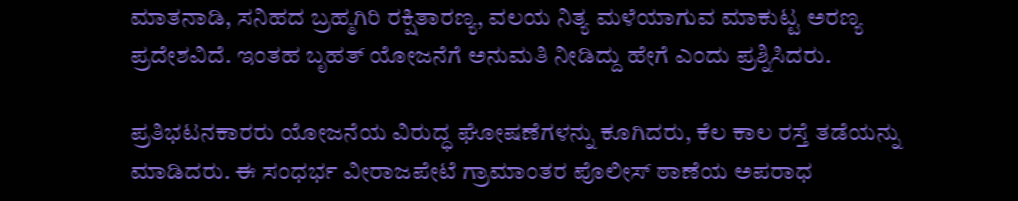ಮಾತನಾಡಿ, ಸನಿಹದ ಬ್ರಹ್ಮಗಿರಿ ರಕ್ಷಿತಾರಣ್ಯ, ವಲಯ ನಿತ್ಯ ಮಳೆಯಾಗುವ ಮಾಕುಟ್ಟ ಅರಣ್ಯ ಪ್ರದೇಶವಿದೆ. ಇಂತಹ ಬೃಹತ್ ಯೋಜನೆಗೆ ಅನುಮತಿ ನೀಡಿದ್ದು ಹೇಗೆ ಎಂದು ಪ್ರಶ್ನಿಸಿದರು.

ಪ್ರತಿಭಟನಕಾರರು ಯೋಜನೆಯ ವಿರುದ್ಧ ಘೋಷಣೆಗಳನ್ನು ಕೂಗಿದರು, ಕೆಲ ಕಾಲ ರಸ್ತೆ ತಡೆಯನ್ನು ಮಾಡಿದರು. ಈ ಸಂಧರ್ಭ ವೀರಾಜಪೇಟೆ ಗ್ರಾಮಾಂತರ ಪೊಲೀಸ್ ಠಾಣೆಯ ಅಪರಾಧ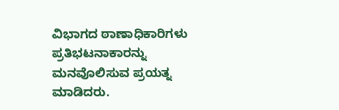ವಿಭಾಗದ ಠಾಣಾಧಿಕಾರಿಗಳು ಪ್ರತಿಭಟನಾಕಾರನ್ನು ಮನವೊಲಿಸುವ ಪ್ರಯತ್ನ ಮಾಡಿದರು.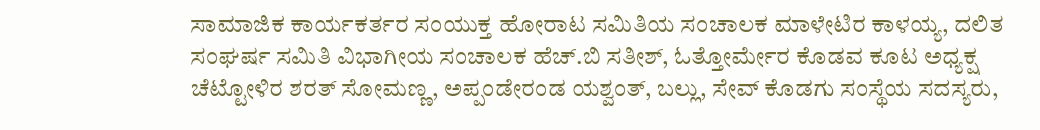ಸಾಮಾಜಿಕ ಕಾರ್ಯಕರ್ತರ ಸಂಯುಕ್ತ ಹೋರಾಟ ಸಮಿತಿಯ ಸಂಚಾಲಕ ಮಾಳೇಟಿರ ಕಾಳಯ್ಯ, ದಲಿತ ಸಂಘರ್ಷ ಸಮಿತಿ ವಿಭಾಗೀಯ ಸಂಚಾಲಕ ಹೆಚ್.ಬಿ ಸತೀಶ್, ಓತ್ತೋರ್ಮೇರ ಕೊಡವ ಕೂಟ ಅಧ್ಯಕ್ಷ ಚೆಟ್ಟೋಳಿರ ಶರತ್ ಸೋಮಣ್ಣ, ಅಪ್ಪಂಡೇರಂಡ ಯಶ್ವಂತ್, ಬಲ್ಲು, ಸೇವ್ ಕೊಡಗು ಸಂಸ್ಥೆಯ ಸದಸ್ಯರು,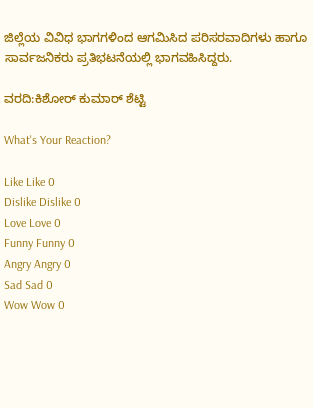ಜಿಲ್ಲೆಯ ವಿವಿಧ ಭಾಗಗಳಿಂದ ಆಗಮಿಸಿದ ಪರಿಸರವಾದಿಗಳು ಹಾಗೂ ಸಾರ್ವಜನಿಕರು ಪ್ರತಿಭಟನೆಯಲ್ಲಿ ಭಾಗವಹಿಸಿದ್ದರು.

ವರದಿ:ಕಿಶೋರ್ ಕುಮಾರ್ ಶೆಟ್ಟಿ

What's Your Reaction?

Like Like 0
Dislike Dislike 0
Love Love 0
Funny Funny 0
Angry Angry 0
Sad Sad 0
Wow Wow 0